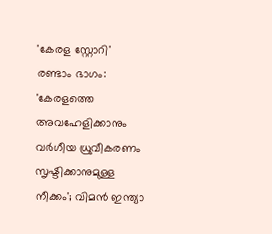'കേരള സ്റ്റോറി' രണ്ടാം ഭാഗം: 'കേരളത്തെ അവഹേളിക്കാനും വര്‍ഗീയ ധ്രുവീകരണം സൃഷ്ടിക്കാനുമുള്ള നീക്കം'; വിമന്‍ ഇന്ത്യാ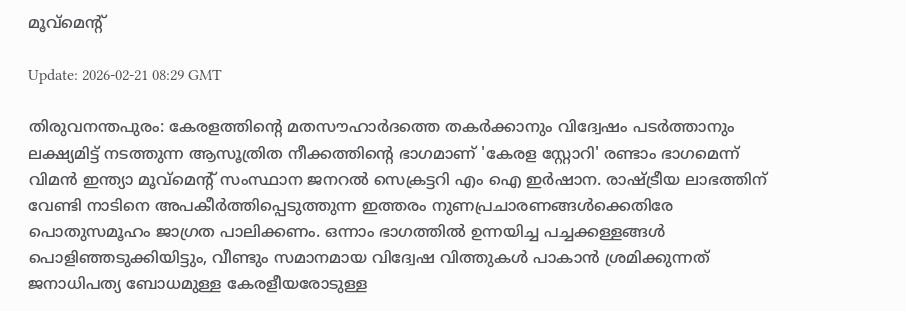മൂവ്‌മെന്റ്

Update: 2026-02-21 08:29 GMT

തിരുവനന്തപുരം: കേരളത്തിന്റെ മതസൗഹാര്‍ദത്തെ തകര്‍ക്കാനും വിദ്വേഷം പടര്‍ത്താനും ലക്ഷ്യമിട്ട് നടത്തുന്ന ആസൂത്രിത നീക്കത്തിന്റെ ഭാഗമാണ് 'കേരള സ്റ്റോറി' രണ്ടാം ഭാഗമെന്ന് വിമന്‍ ഇന്ത്യാ മൂവ്‌മെന്റ് സംസ്ഥാന ജനറല്‍ സെക്രട്ടറി എം ഐ ഇര്‍ഷാന. രാഷ്ട്രീയ ലാഭത്തിന് വേണ്ടി നാടിനെ അപകീര്‍ത്തിപ്പെടുത്തുന്ന ഇത്തരം നുണപ്രചാരണങ്ങള്‍ക്കെതിരേ പൊതുസമൂഹം ജാഗ്രത പാലിക്കണം. ഒന്നാം ഭാഗത്തില്‍ ഉന്നയിച്ച പച്ചക്കള്ളങ്ങള്‍ പൊളിഞ്ഞടുക്കിയിട്ടും, വീണ്ടും സമാനമായ വിദ്വേഷ വിത്തുകള്‍ പാകാന്‍ ശ്രമിക്കുന്നത് ജനാധിപത്യ ബോധമുള്ള കേരളീയരോടുള്ള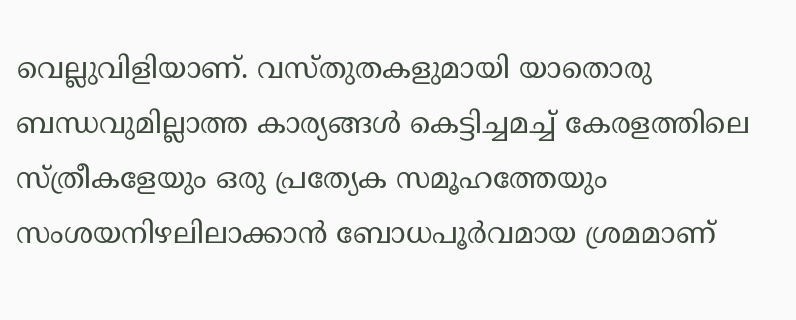വെല്ലുവിളിയാണ്. വസ്തുതകളുമായി യാതൊരു ബന്ധവുമില്ലാത്ത കാര്യങ്ങള്‍ കെട്ടിച്ചമച്ച് കേരളത്തിലെ സ്ത്രീകളേയും ഒരു പ്രത്യേക സമൂഹത്തേയും സംശയനിഴലിലാക്കാന്‍ ബോധപൂര്‍വമായ ശ്രമമാണ്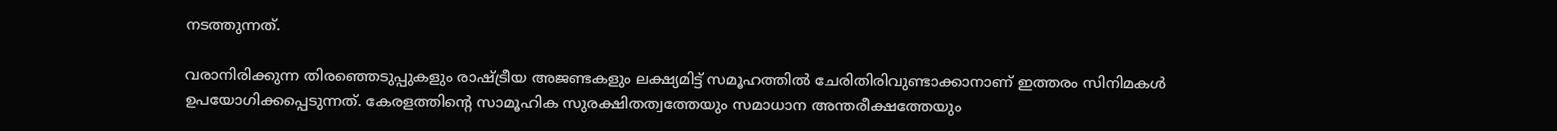നടത്തുന്നത്.

വരാനിരിക്കുന്ന തിരഞ്ഞെടുപ്പുകളും രാഷ്ട്രീയ അജണ്ടകളും ലക്ഷ്യമിട്ട് സമൂഹത്തില്‍ ചേരിതിരിവുണ്ടാക്കാനാണ് ഇത്തരം സിനിമകള്‍ ഉപയോഗിക്കപ്പെടുന്നത്. കേരളത്തിന്റെ സാമൂഹിക സുരക്ഷിതത്വത്തേയും സമാധാന അന്തരീക്ഷത്തേയും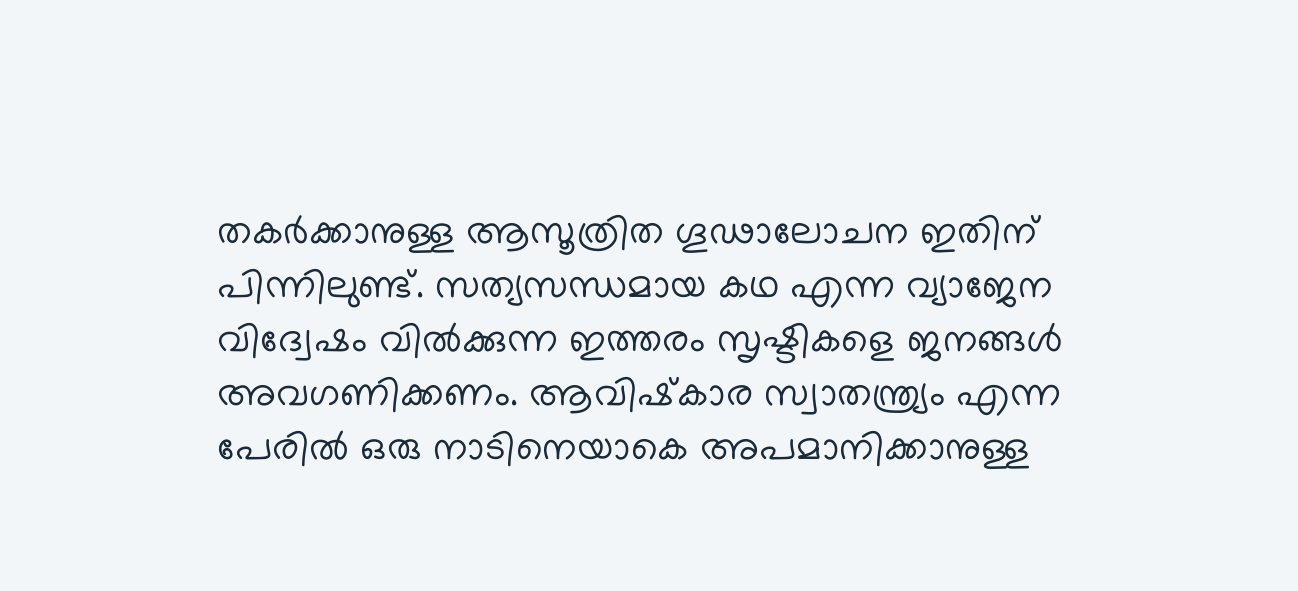തകര്‍ക്കാനുള്ള ആസൂത്രിത ഗൂഢാലോചന ഇതിന് പിന്നിലുണ്ട്. സത്യസന്ധമായ കഥ എന്ന വ്യാജേന വിദ്വേഷം വില്‍ക്കുന്ന ഇത്തരം സൃഷ്ടികളെ ജനങ്ങള്‍ അവഗണിക്കണം. ആവിഷ്‌കാര സ്വാതന്ത്ര്യം എന്ന പേരില്‍ ഒരു നാടിനെയാകെ അപമാനിക്കാനുള്ള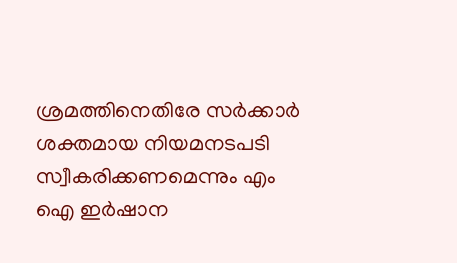ശ്രമത്തിനെതിരേ സര്‍ക്കാര്‍ ശക്തമായ നിയമനടപടി സ്വീകരിക്കണമെന്നും എം ഐ ഇര്‍ഷാന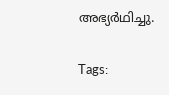അഭ്യര്‍ഥിച്ചു.

Tags: